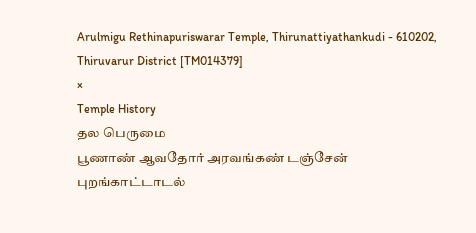Arulmigu Rethinapuriswarar Temple, Thirunattiyathankudi - 610202, Thiruvarur District [TM014379]
×
Temple History
தல பெருமை
பூணாண் ஆவதோர் அரவங்கண் டஞ்சேன் புறங்காட்டாடல்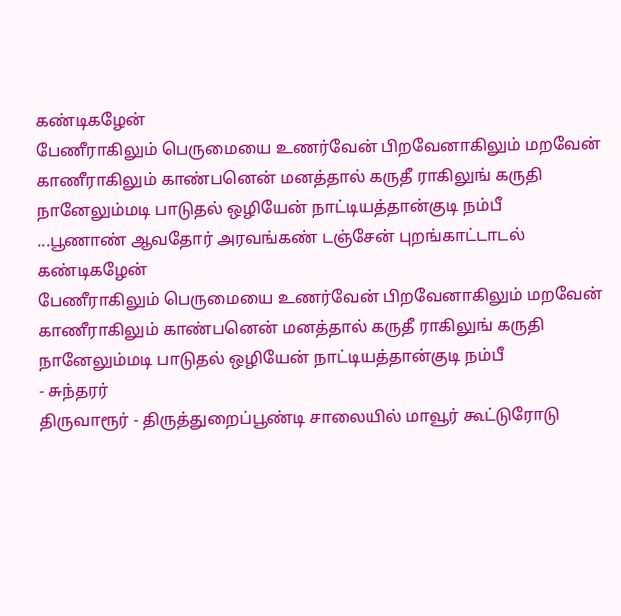கண்டிகழேன்
பேணீராகிலும் பெருமையை உணர்வேன் பிறவேனாகிலும் மறவேன்
காணீராகிலும் காண்பனென் மனத்தால் கருதீ ராகிலுங் கருதி
நானேலும்மடி பாடுதல் ஒழியேன் நாட்டியத்தான்குடி நம்பீ
...பூணாண் ஆவதோர் அரவங்கண் டஞ்சேன் புறங்காட்டாடல் கண்டிகழேன்
பேணீராகிலும் பெருமையை உணர்வேன் பிறவேனாகிலும் மறவேன்
காணீராகிலும் காண்பனென் மனத்தால் கருதீ ராகிலுங் கருதி
நானேலும்மடி பாடுதல் ஒழியேன் நாட்டியத்தான்குடி நம்பீ
- சுந்தரர்
திருவாரூர் - திருத்துறைப்பூண்டி சாலையில் மாவூர் கூட்டுரோடு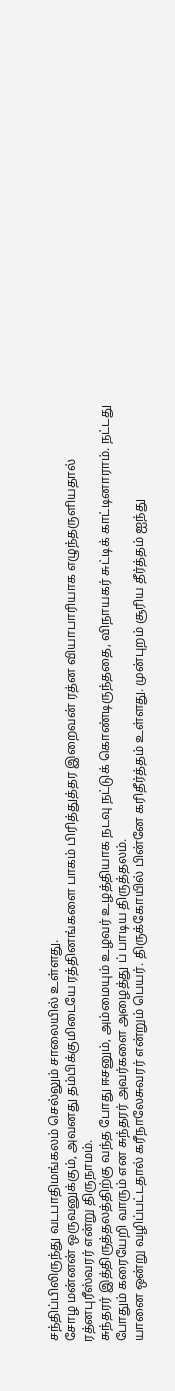சந்திப்பிலிருந்து வடபாதிமங்கலம் செல்லும் சாலையில் உள்ளது.
சோழ மன்னன் ஒருவனுக்கும், அவனது தம்பிக்குமிடையே ரத்தினங்களை பாகம் பிரித்துத்தர இறைவன் ரத்ன வியாபாரியாக எழுந்தருளியதால் ரத்னபுரீஸ்வரர் என்று திருநாமம்.
சுந்தரர் இத்திருத்தலத்திற்கு வந்த போது ஈசனும், அம்மையும் உழவர் உழத்தியாக நடவு நட்டுக் கொண்டிருந்ததை, விநாயகர் சுட்டிக் காட்டினாராம். நட்டது போதும் கரையேறி வாரும் என சுந்தரர் அவர்களை அழைத்து ப் பாடிய திருத்தலம்.
யானை ஒன்று வழிப்பட்டதால் கரீநாலேசுவரர் என்றும் பெயர். திருக்கோயில் பின்னே கரிதீர்த்தம் உள்ளது. முன்புறம் சூரிய தீர்த்தம் ஐந்து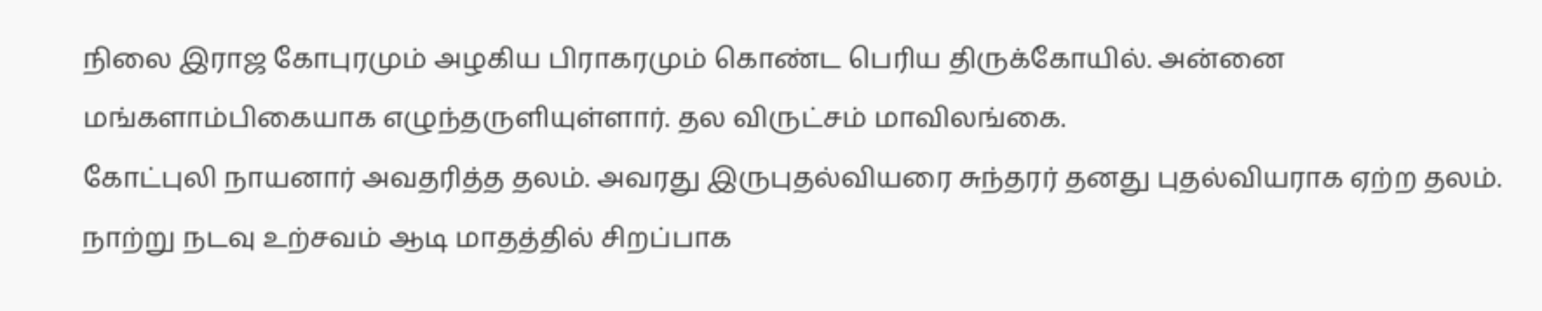நிலை இராஜ கோபுரமும் அழகிய பிராகரமும் கொண்ட பெரிய திருக்கோயில். அன்னை மங்களாம்பிகையாக எழுந்தருளியுள்ளார். தல விருட்சம் மாவிலங்கை.
கோட்புலி நாயனார் அவதரித்த தலம். அவரது இருபுதல்வியரை சுந்தரர் தனது புதல்வியராக ஏற்ற தலம். நாற்று நடவு உற்சவம் ஆடி மாதத்தில் சிறப்பாக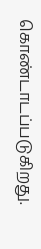கொண்டாடப்படுகிறது.